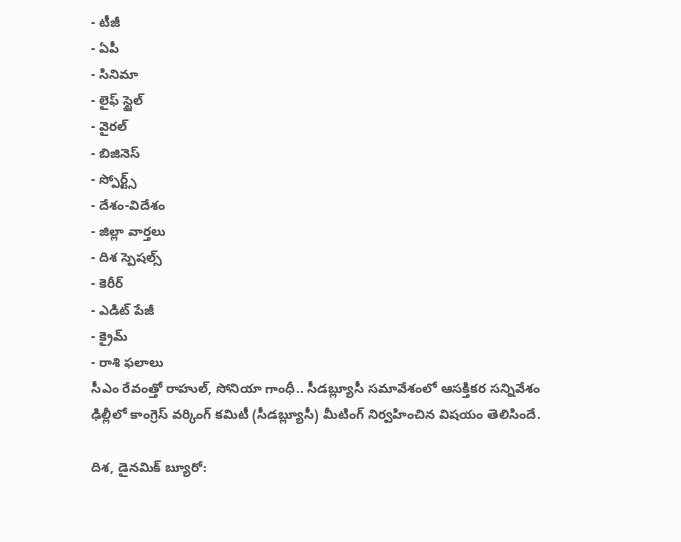- టీజీ
- ఏపీ
- సినిమా
- లైఫ్ స్టైల్
- వైరల్
- బిజినెస్
- స్పోర్ట్స్
- దేశం-విదేశం
- జిల్లా వార్తలు
- దిశ స్పెషల్స్
- కెరీర్
- ఎడిట్ పేజీ
- క్రైమ్
- రాశి ఫలాలు
సీఎం రేవంత్తో రాహుల్, సోనియా గాంధీ.. సీడబ్ల్యూసీ సమావేశంలో ఆసక్తికర సన్నివేశం
ఢిల్లీలో కాంగ్రెస్ వర్కింగ్ కమిటీ (సీడబ్ల్యూసీ) మీటింగ్ నిర్వహించిన విషయం తెలిసిందే.

దిశ, డైనమిక్ బ్యూరో: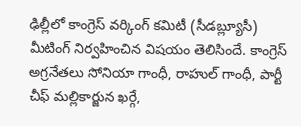ఢిల్లీలో కాంగ్రెస్ వర్కింగ్ కమిటీ (సీడబ్ల్యూసీ) మీటింగ్ నిర్వహించిన విషయం తెలిసిందే. కాంగ్రెస్ అగ్రనేతలు సోనియా గాంధీ, రాహుల్ గాంధీ, పార్టీ చీఫ్ మల్లికార్జున ఖర్గే,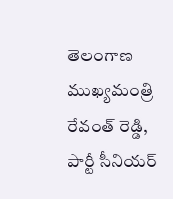తెలంగాణ ముఖ్యమంత్రి రేవంత్ రెడ్డి, పార్టీ సీనియర్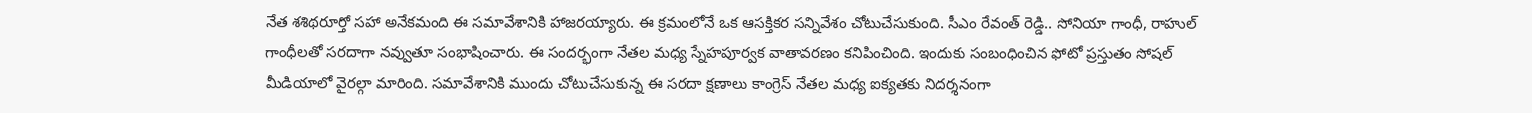నేత శశిథరూర్తో సహా అనేకమంది ఈ సమావేశానికి హాజరయ్యారు. ఈ క్రమంలోనే ఒక ఆసక్తికర సన్నివేశం చోటుచేసుకుంది. సీఎం రేవంత్ రెడ్డి.. సోనియా గాంధీ, రాహుల్ గాంధీలతో సరదాగా నవ్వుతూ సంభాషించారు. ఈ సందర్భంగా నేతల మధ్య స్నేహపూర్వక వాతావరణం కనిపించింది. ఇందుకు సంబంధించిన ఫోటో ప్రస్తుతం సోషల్ మీడియాలో వైరల్గా మారింది. సమావేశానికి ముందు చోటుచేసుకున్న ఈ సరదా క్షణాలు కాంగ్రెస్ నేతల మధ్య ఐక్యతకు నిదర్శనంగా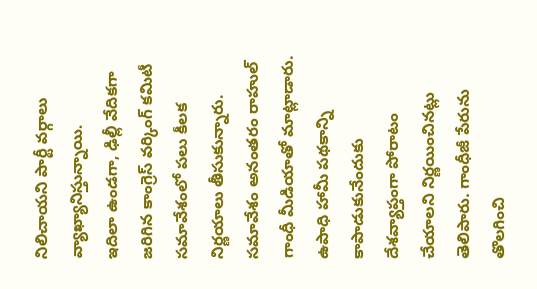నిలిచాయని పార్టీ వర్గాలు వ్యాఖ్యానిస్తున్నాయి.
ఇదిలా ఉండగా, ఢిల్లీ వేదికగా జరిగిన కాంగ్రెస్ వర్కింగ్ కమిటీ సమావేశంలో పలు కీలక నిర్ణయాలు తీసుకున్నారు. సమావేశం అనంతరం రాహుల్ గాంధీ మీడియాతో మాట్లాడారు. ఉపాధి హామీ పథకాన్ని కాపాడుకునేందుకు దేశవ్యాప్తంగా పోరాటం చేయాలని నిర్ణయించినట్లు తెలిపారు. గాంధీజీ పేరును తొలగించి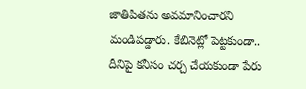జాతిపితను అవమానించారని మండిపడ్డారు. కేబినెట్లో పెట్టకుండా.. దీనిపై కనీసం చర్చ చేయకుండా పేరు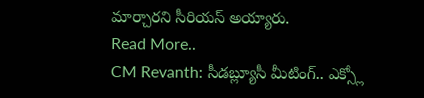మార్చారని సీరియస్ అయ్యారు.
Read More..
CM Revanth: సీడబ్ల్యూసీ మీటింగ్.. ఎక్స్లో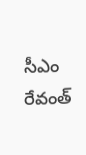సీఎం రేవంత్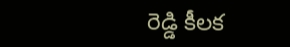రెడ్డి కీలక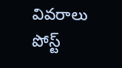వివరాలు పోస్ట్